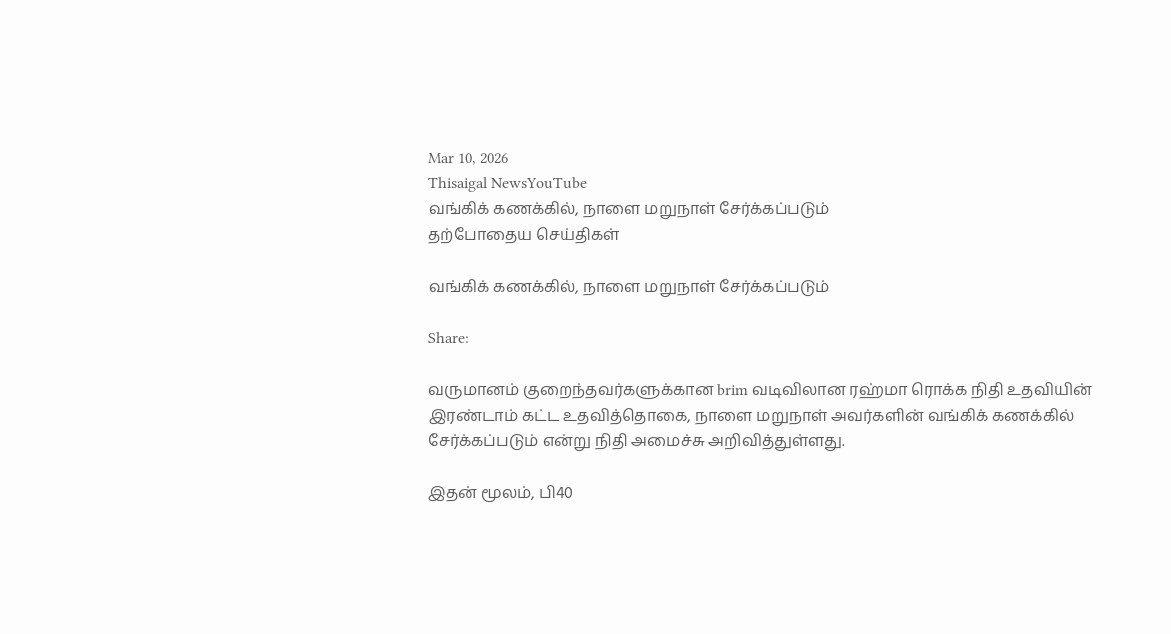Mar 10, 2026
Thisaigal NewsYouTube
வங்கிக் கணக்கில், நாளை மறுநாள் சேர்க்கப்படும்
தற்போதைய செய்திகள்

வங்கிக் கணக்கில், நாளை மறுநாள் சேர்க்கப்படும்

Share:

வருமானம் குறைந்தவர்களுக்கான brim வடிவிலான ரஹ்மா ரொக்க நிதி உதவியின் இரண்டாம் கட்ட உதவித்தொகை, நாளை மறுநாள் அவர்களின் வங்கிக் கணக்கில் சேர்க்கப்படும் என்று நிதி அமைச்சு அறிவித்துள்ளது.

இதன் மூலம், பி40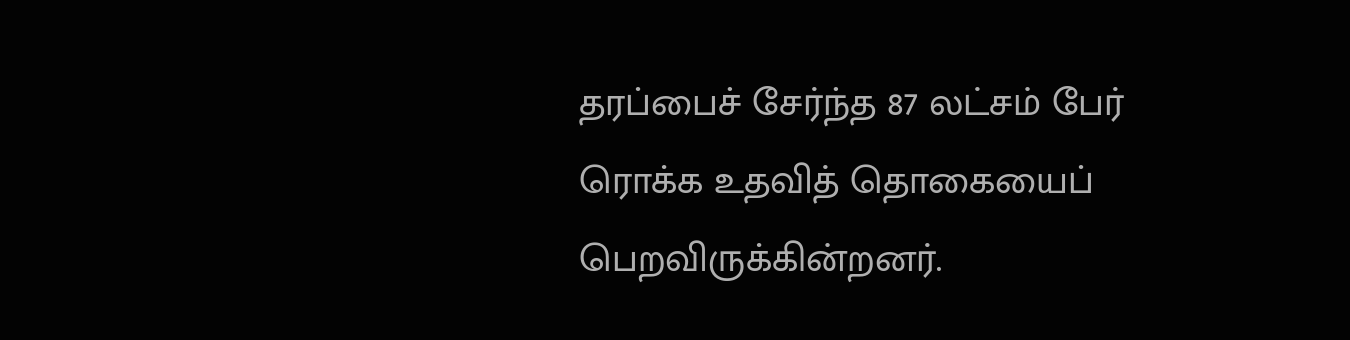தரப்பைச் சேர்ந்த 87 லட்சம் பேர் ரொக்க உதவித் தொகையைப் பெறவிருக்கின்றனர்.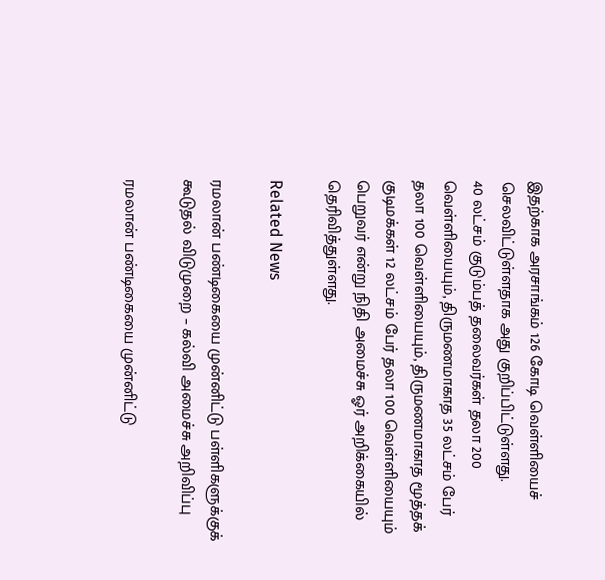இதற்காக அரசாங்கம் 126 கோடி வெள்ளியைச் செலவிட்டுள்ளதாக அது குறிப்பிட்டுள்ளது.
40 லட்சம் குடும்பத் தலைவர்கள் தலா 200 வெள்ளியையும், திருமணமாகாத 35 லட்சம் பேர் தலா 100 வெள்ளியையும், திருமணமாகாத மூத்தக் குடிமக்கள் 12 லட்சம் பேர் தலா 100 வெள்ளியையும் பெறுவர் என்று நிதி அமைச்சு ஓர் அறிக்கையில் தெரிவித்துள்ளது.

Related News

ரமலான் பண்டிகையை முன்னிட்டு பள்ளிகளுக்குக் கூடுதல் விடுமுறை – கல்வி அமைச்சு அறிவிப்பு

ரமலான் பண்டிகையை முன்னிட்டு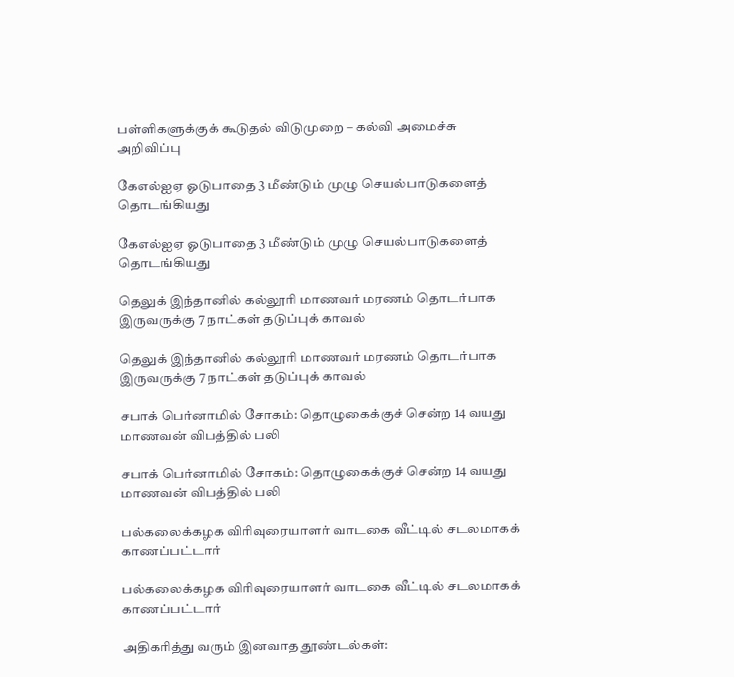பள்ளிகளுக்குக் கூடுதல் விடுமுறை – கல்வி அமைச்சு அறிவிப்பு

கேஎல்ஐஏ ஓடுபாதை 3 மீண்டும் முழு செயல்பாடுகளைத் தொடங்கியது

கேஎல்ஐஏ ஓடுபாதை 3 மீண்டும் முழு செயல்பாடுகளைத் தொடங்கியது

தெலுக் இந்தானில் கல்லூரி மாணவர் மரணம் தொடர்பாக இருவருக்கு 7 நாட்கள் தடுப்புக் காவல்

தெலுக் இந்தானில் கல்லூரி மாணவர் மரணம் தொடர்பாக இருவருக்கு 7 நாட்கள் தடுப்புக் காவல்

சபாக் பெர்னாமில் சோகம்: தொழுகைக்குச் சென்ற 14 வயது மாணவன் விபத்தில் பலி

சபாக் பெர்னாமில் சோகம்: தொழுகைக்குச் சென்ற 14 வயது மாணவன் விபத்தில் பலி

பல்கலைக்கழக விரிவுரையாளர் வாடகை வீட்டில் சடலமாகக் காணப்பட்டார்

பல்கலைக்கழக விரிவுரையாளர் வாடகை வீட்டில் சடலமாகக் காணப்பட்டார்

அதிகரித்து வரும் இனவாத தூண்டல்கள்: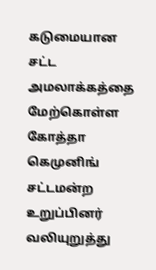கடுமையான சட்ட அமலாக்கத்தை மேற்கொள்ள கோத்தா கெமுனிங் சட்டமன்ற உறுப்பினர் வலியுறுத்து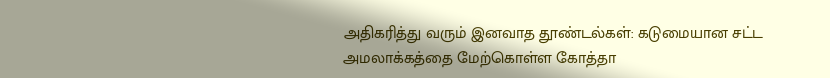அதிகரித்து வரும் இனவாத தூண்டல்கள்: கடுமையான சட்ட அமலாக்கத்தை மேற்கொள்ள கோத்தா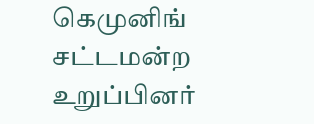கெமுனிங் சட்டமன்ற உறுப்பினர்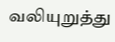வலியுறுத்து